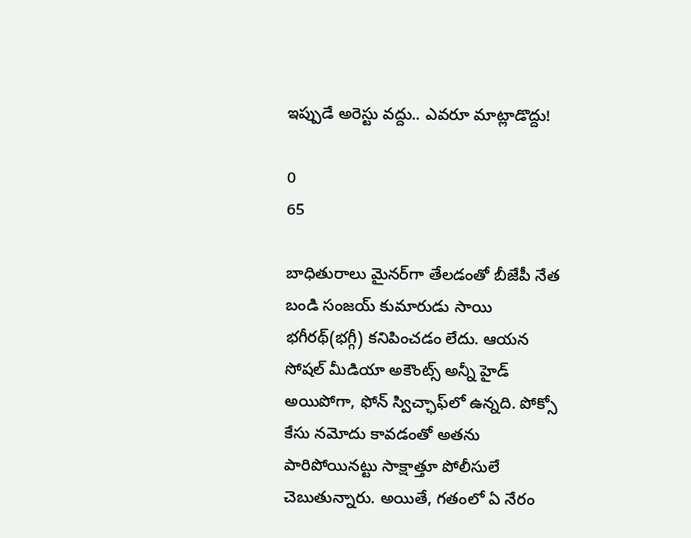ఇప్పుడే అరెస్టు వద్దు.. ఎవరూ మాట్లాడొద్దు!

0
65

బాధితురాలు మైనర్‌గా తేలడంతో బీజేపీ నేత బండి సంజయ్‌ కుమారుడు సాయి భగీరథ్‌(భగ్గీ) కనిపించడం లేదు. ఆయన సోషల్‌ మీడియా అకౌంట్స్‌ అన్నీ హైడ్‌ అయిపోగా, ఫోన్‌ స్విచ్ఛాఫ్‌లో ఉన్నది. పోక్సో కేసు నమోదు కావడంతో అతను పారిపోయినట్టు సాక్షాత్తూ పోలీసులే చెబుతున్నారు. అయితే, గతంలో ఏ నేరం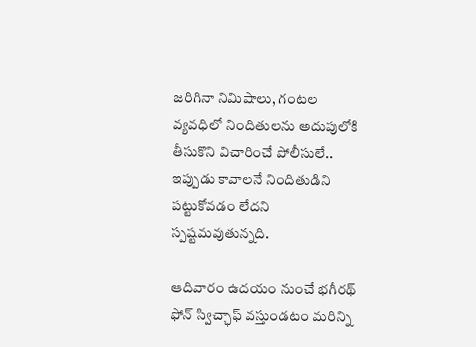జరిగినా నిమిషాలు, గంటల వ్యవధిలో నిందితులను అదుపులోకి తీసుకొని విచారించే పోలీసులే.. ఇప్పుడు కావాలనే నిందితుడిని పట్టుకోవడం లేదని స్పష్టమవుతున్నది.

ఆదివారం ఉదయం నుంచే భగీరథ్‌ ఫోన్‌ స్విచ్ఛాఫ్‌ వస్తుండటం మరిన్ని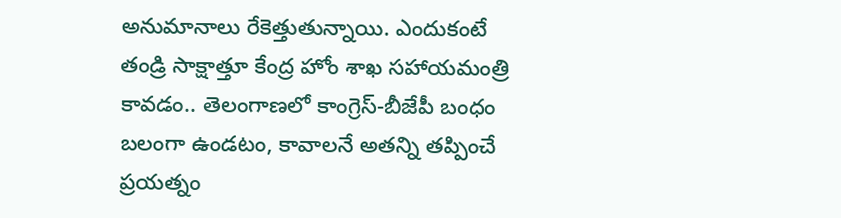అనుమానాలు రేకెత్తుతున్నాయి. ఎందుకంటే తండ్రి సాక్షాత్తూ కేంద్ర హోం శాఖ సహాయమంత్రి కావడం.. తెలంగాణలో కాంగ్రెస్‌-బీజేపీ బంధం బలంగా ఉండటం, కావాలనే అతన్ని తప్పించే ప్రయత్నం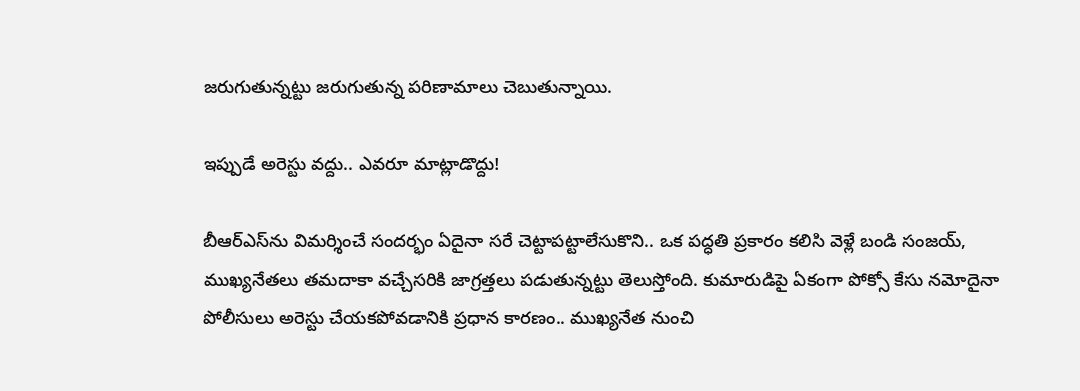జరుగుతున్నట్టు జరుగుతున్న పరిణామాలు చెబుతున్నాయి.

ఇప్పుడే అరెస్టు వద్దు.. ఎవరూ మాట్లాడొద్దు!

బీఆర్‌ఎస్‌ను విమర్శించే సందర్భం ఏదైనా సరే చెట్టాపట్టాలేసుకొని.. ఒక పద్ధతి ప్రకారం కలిసి వెళ్లే బండి సంజయ్‌, ముఖ్యనేతలు తమదాకా వచ్చేసరికి జాగ్రత్తలు పడుతున్నట్టు తెలుస్తోంది. కుమారుడిపై ఏకంగా పోక్సో కేసు నమోదైనా పోలీసులు అరెస్టు చేయకపోవడానికి ప్రధాన కారణం.. ముఖ్యనేత నుంచి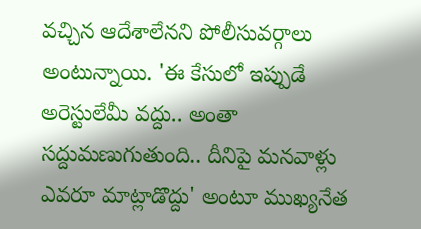వచ్చిన ఆదేశాలేనని పోలీసువర్గాలు అంటున్నాయి. 'ఈ కేసులో ఇప్పుడే అరెస్టులేమీ వద్దు.. అంతా సద్దుమణుగుతుంది.. దీనిపై మనవాళ్లు ఎవరూ మాట్లాడొద్దు' అంటూ ముఖ్యనేత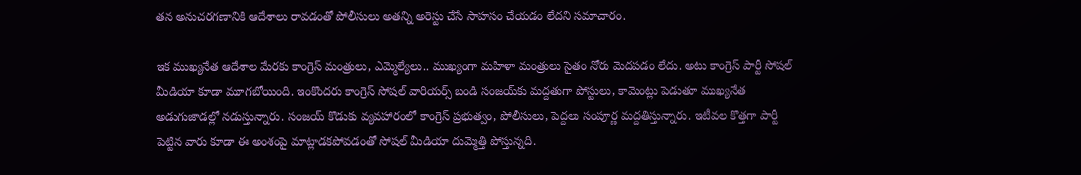తన అనుచరగణానికి ఆదేశాలు రావడంతో పోలీసులు అతన్ని అరెస్టు చేసే సాహసం చేయడం లేదని సమాచారం.

ఇక ముఖ్యనేత ఆదేశాల మేరకు కాంగ్రెస్‌ మంత్రులు, ఎమ్మెల్యేలు.. ముఖ్యంగా మహిళా మంత్రులు సైతం నోరు మెదపడం లేదు. అటు కాంగ్రెస్‌ పార్టీ సోషల్‌ మీడియా కూడా మూగబోయింది. ఇంకొందరు కాంగ్రెస్‌ సోషల్‌ వారియర్స్‌ బండి సంజయ్‌కు మద్దతుగా పోస్టులు, కామెంట్లు పెడుతూ ముఖ్యనేత అడుగుజాడల్లో నడుస్తున్నారు. సంజయ్‌ కొడుకు వ్యవహారంలో కాంగ్రెస్‌ ప్రభుత్వం, పోలీసులు, పెద్దలు సంపూర్ణ మద్దతిస్తున్నారు. ఇటీవల కొత్తగా పార్టీ పెట్టిన వారు కూడా ఈ అంశంపై మాట్లాడకపోవడంతో సోషల్‌ మీడియా దుమ్మెత్తి పోస్తున్నది.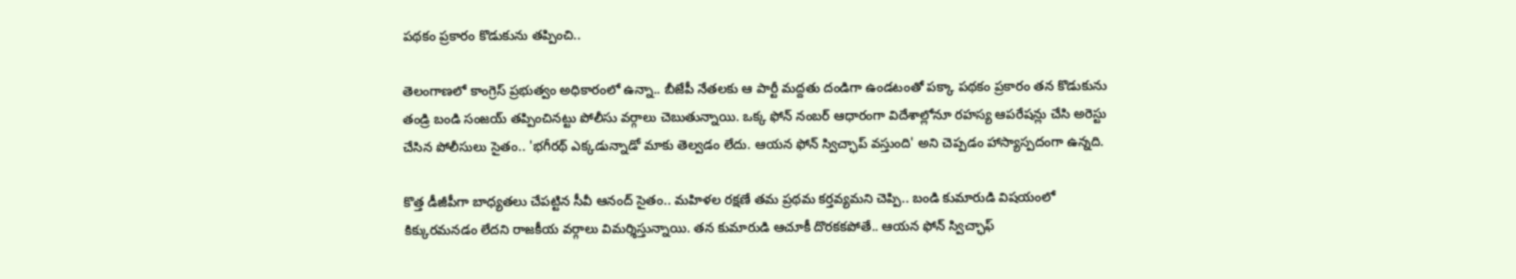పథకం ప్రకారం కొడుకును తప్పించి..

తెలంగాణలో కాంగ్రెస్‌ ప్రభుత్వం అధికారంలో ఉన్నా.. బీజేపీ నేతలకు ఆ పార్టీ మద్దతు దండిగా ఉండటంతో పక్కా పథకం ప్రకారం తన కొడుకును తండ్రి బండి సంజయ్‌ తప్పించినట్టు పోలీసు వర్గాలు చెబుతున్నాయి. ఒక్క ఫోన్‌ నంబర్‌ ఆధారంగా విదేశాల్లోనూ రహస్య ఆపరేషన్లు చేసి అరెస్టు చేసిన పోలీసులు సైతం.. 'భగీరథ్‌ ఎక్కడున్నాడో మాకు తెల్వడం లేదు. ఆయన ఫోన్‌ స్విచ్ఛాప్‌ వస్తుంది' అని చెప్పడం హాస్యాస్పదంగా ఉన్నది.

కొత్త డీజీపీగా బాధ్యతలు చేపట్టిన సీవీ ఆనంద్‌ సైతం.. మహిళల రక్షణే తమ ప్రథమ కర్తవ్యమని చెప్పి.. బండి కుమారుడి విషయంలో కిక్కురమనడం లేదని రాజకీయ వర్గాలు విమర్శిస్తున్నాయి. తన కుమారుడి ఆచూకీ దొరకకపోతే.. ఆయన ఫోన్‌ స్విచ్ఛాఫ్‌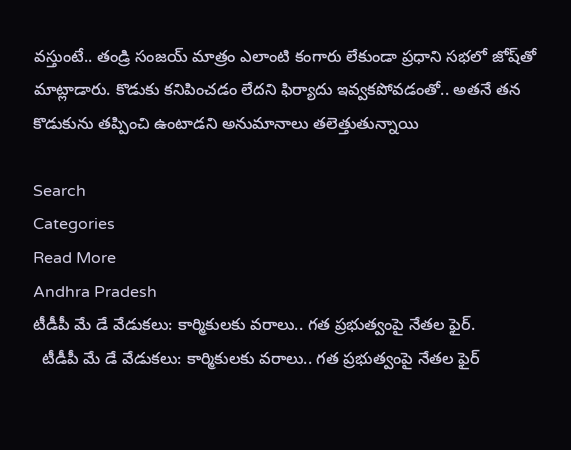వస్తుంటే.. తండ్రి సంజయ్‌ మాత్రం ఎలాంటి కంగారు లేకుండా ప్రధాని సభలో జోష్‌తో మాట్లాడారు. కొడుకు కనిపించడం లేదని ఫిర్యాదు ఇవ్వకపోవడంతో.. అతనే తన కొడుకును తప్పించి ఉంటాడని అనుమానాలు తలెత్తుతున్నాయి

Search
Categories
Read More
Andhra Pradesh
టీడీపీ మే డే వేడుకలు: కార్మికులకు వరాలు.. గత ప్రభుత్వంపై నేతల ఫైర్.
  టీడీపీ మే డే వేడుకలు: కార్మికులకు వరాలు.. గత ప్రభుత్వంపై నేతల ఫైర్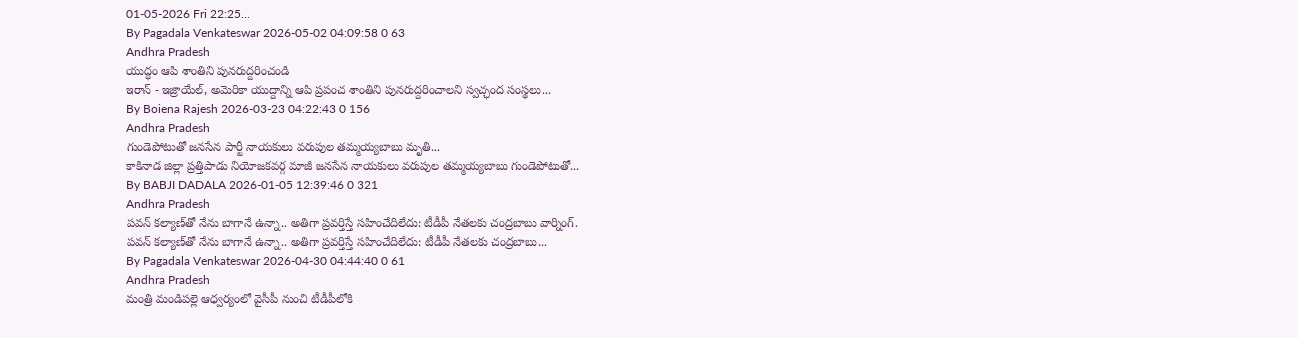01-05-2026 Fri 22:25...
By Pagadala Venkateswar 2026-05-02 04:09:58 0 63
Andhra Pradesh
యుద్ధం ఆపి శాంతిని పునరుద్దరించండి
ఇరాన్ - ఇజ్రాయేల్, అమెరికా యుద్దాన్ని ఆపి ప్రపంచ శాంతిని పునరుద్దరించాలని స్వచ్ఛంద సంస్థలు...
By Boiena Rajesh 2026-03-23 04:22:43 0 156
Andhra Pradesh
గుండెపోటుతో జనసేన పార్టీ నాయకులు వరుపుల తమ్మయ్యబాబు మృతి...
కాకినాడ జిల్లా ప్రత్తిపాడు నియోజకవర్గ మాజీ జనసేన నాయకులు వరుపుల తమ్మయ్యబాబు గుండెపోటుతో...
By BABJI DADALA 2026-01-05 12:39:46 0 321
Andhra Pradesh
పవన్ కల్యాణ్‌తో నేను బాగానే ఉన్నా.. అతిగా ప్రవర్తిస్తే సహించేదిలేదు: టీడీపీ నేతలకు చంద్రబాబు వార్నింగ్.
పవన్ కల్యాణ్‌తో నేను బాగానే ఉన్నా.. అతిగా ప్రవర్తిస్తే సహించేదిలేదు: టీడీపీ నేతలకు చంద్రబాబు...
By Pagadala Venkateswar 2026-04-30 04:44:40 0 61
Andhra Pradesh
మంత్రి మండిపల్లె ఆధ్వర్యంలో వైసీపీ నుంచి టీడీపీలోకి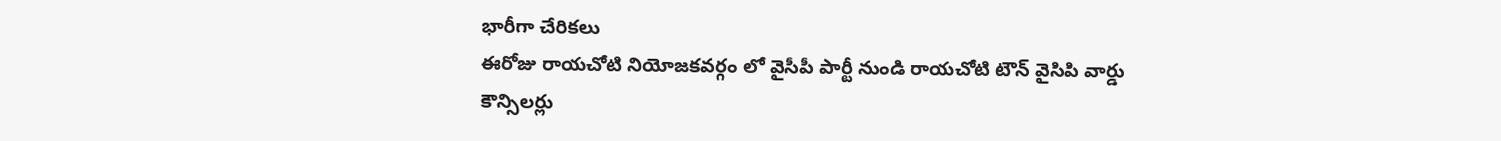భారీగా చేరికలు
ఈరోజు రాయచోటి నియోజకవర్గం లో వైసీపీ పార్టీ నుండి రాయచోటి టౌన్ వైసిపి వార్డు కౌన్సిలర్లు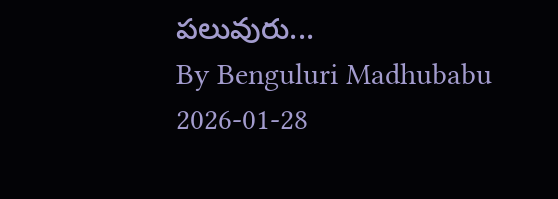పలువురు...
By Benguluri Madhubabu 2026-01-28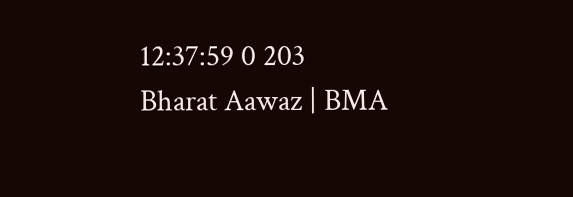12:37:59 0 203
Bharat Aawaz | BMA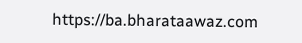https://ba.bharataawaz.com